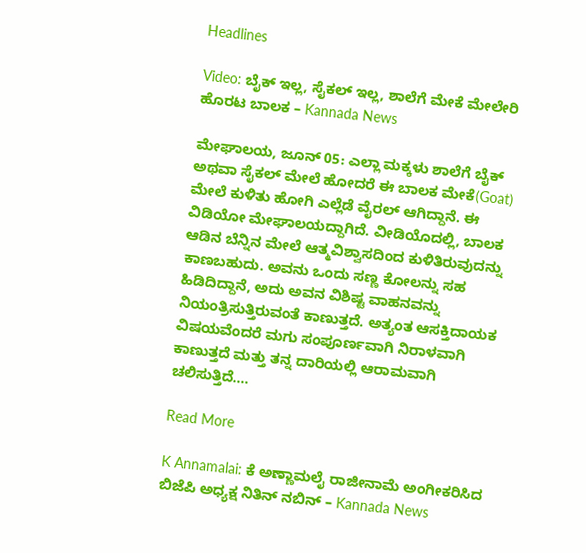Headlines

Video: ಬೈಕ್ ಇಲ್ಲ, ಸೈಕಲ್ ಇಲ್ಲ, ಶಾಲೆಗೆ ಮೇಕೆ ಮೇಲೇರಿ ಹೊರಟ ಬಾಲಕ – Kannada News

ಮೇಘಾಲಯ, ಜೂನ್ 05: ಎಲ್ಲಾ ಮಕ್ಕಳು ಶಾಲೆಗೆ ಬೈಕ್ ಅಥವಾ ಸೈಕಲ್ ಮೇಲೆ ಹೋದರೆ ಈ ಬಾಲಕ ಮೇಕೆ(Goat) ಮೇಲೆ ಕುಳಿತು ಹೋಗಿ ಎಲ್ಲೆಡೆ ವೈರಲ್ ಆಗಿದ್ದಾನೆ. ಈ ವಿಡಿಯೋ ಮೇಘಾಲಯದ್ದಾಗಿದೆ. ವೀಡಿಯೊದಲ್ಲಿ, ಬಾಲಕ ಆಡಿನ ಬೆನ್ನಿನ ಮೇಲೆ ಆತ್ಮವಿಶ್ವಾಸದಿಂದ ಕುಳಿತಿರುವುದನ್ನು ಕಾಣಬಹುದು. ಅವನು ಒಂದು ಸಣ್ಣ ಕೋಲನ್ನು ಸಹ ಹಿಡಿದಿದ್ದಾನೆ, ಅದು ಅವನ ವಿಶಿಷ್ಟ ವಾಹನವನ್ನು ನಿಯಂತ್ರಿಸುತ್ತಿರುವಂತೆ ಕಾಣುತ್ತದೆ. ಅತ್ಯಂತ ಆಸಕ್ತಿದಾಯಕ ವಿಷಯವೆಂದರೆ ಮಗು ಸಂಪೂರ್ಣವಾಗಿ ನಿರಾಳವಾಗಿ ಕಾಣುತ್ತದೆ ಮತ್ತು ತನ್ನ ದಾರಿಯಲ್ಲಿ ಆರಾಮವಾಗಿ ಚಲಿಸುತ್ತಿದೆ….

Read More

K Annamalai: ಕೆ ಅಣ್ಣಾಮಲೈ ರಾಜೀನಾಮೆ ಅಂಗೀಕರಿಸಿದ ಬಿಜೆಪಿ ಅಧ್ಯಕ್ಷ ನಿತಿನ್ ನಬಿನ್ – Kannada News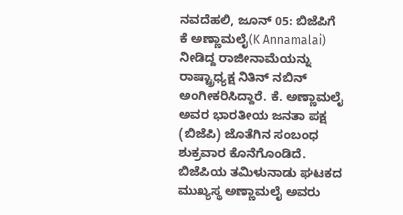ನವದೆಹಲಿ, ಜೂನ್ 05: ಬಿಜೆಪಿಗೆ ಕೆ ಅಣ್ಣಾಮಲೈ(K Annamalai) ನೀಡಿದ್ದ ರಾಜೀನಾಮೆಯನ್ನು ರಾಷ್ಟ್ರಾಧ್ಯಕ್ಷ ನಿತಿನ್ ನಬಿನ್ ಅಂಗೀಕರಿಸಿದ್ದಾರೆ. ಕೆ. ಅಣ್ಣಾಮಲೈ ಅವರ ಭಾರತೀಯ ಜನತಾ ಪಕ್ಷ (ಬಿಜೆಪಿ) ಜೊತೆಗಿನ ಸಂಬಂಧ ಶುಕ್ರವಾರ ಕೊನೆಗೊಂಡಿದೆ. ಬಿಜೆಪಿಯ ತಮಿಳುನಾಡು ಘಟಕದ ಮುಖ್ಯಸ್ಥ ಅಣ್ಣಾಮಲೈ ಅವರು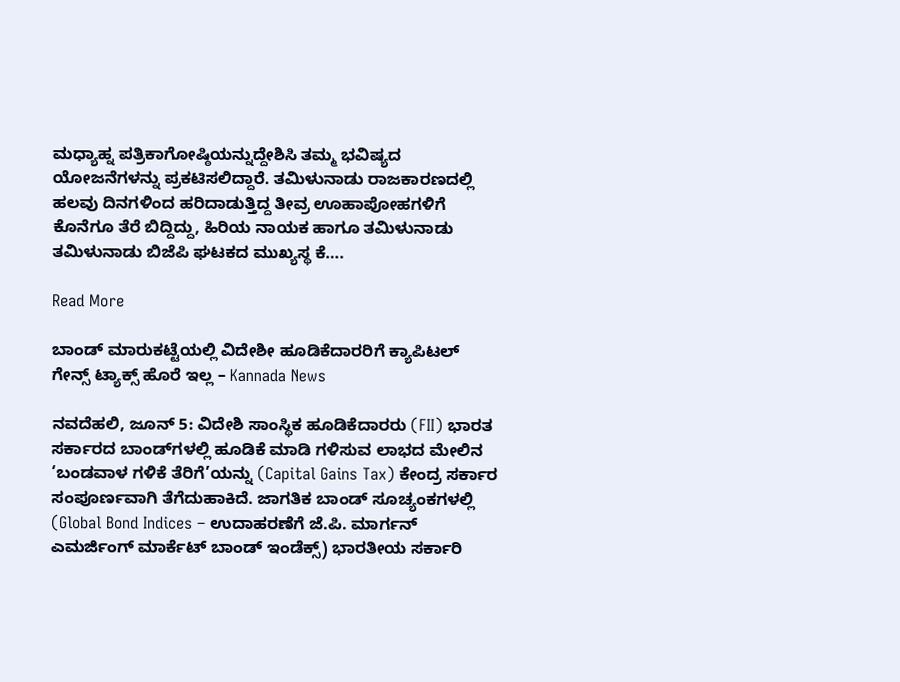ಮಧ್ಯಾಹ್ನ ಪತ್ರಿಕಾಗೋಷ್ಠಿಯನ್ನುದ್ದೇಶಿಸಿ ತಮ್ಮ ಭವಿಷ್ಯದ ಯೋಜನೆಗಳನ್ನು ಪ್ರಕಟಿಸಲಿದ್ದಾರೆ. ತಮಿಳುನಾಡು ರಾಜಕಾರಣದಲ್ಲಿ ಹಲವು ದಿನಗಳಿಂದ ಹರಿದಾಡುತ್ತಿದ್ದ ತೀವ್ರ ಊಹಾಪೋಹಗಳಿಗೆ ಕೊನೆಗೂ ತೆರೆ ಬಿದ್ದಿದ್ದು, ಹಿರಿಯ ನಾಯಕ ಹಾಗೂ ತಮಿಳುನಾಡು ತಮಿಳುನಾಡು ಬಿಜೆಪಿ ಘಟಕದ ಮುಖ್ಯಸ್ಥ ಕೆ….

Read More

ಬಾಂಡ್ ಮಾರುಕಟ್ಟೆಯಲ್ಲಿ ವಿದೇಶೀ ಹೂಡಿಕೆದಾರರಿಗೆ ಕ್ಯಾಪಿಟಲ್ ಗೇನ್ಸ್ ಟ್ಯಾಕ್ಸ್ ಹೊರೆ ಇಲ್ಲ – Kannada News

ನವದೆಹಲಿ, ಜೂನ್ 5: ವಿದೇಶಿ ಸಾಂಸ್ಥಿಕ ಹೂಡಿಕೆದಾರರು (FII) ಭಾರತ ಸರ್ಕಾರದ ಬಾಂಡ್‌ಗಳಲ್ಲಿ ಹೂಡಿಕೆ ಮಾಡಿ ಗಳಿಸುವ ಲಾಭದ ಮೇಲಿನ ‘ಬಂಡವಾಳ ಗಳಿಕೆ ತೆರಿಗೆ’ಯನ್ನು (Capital Gains Tax) ಕೇಂದ್ರ ಸರ್ಕಾರ ಸಂಪೂರ್ಣವಾಗಿ ತೆಗೆದುಹಾಕಿದೆ. ಜಾಗತಿಕ ಬಾಂಡ್ ಸೂಚ್ಯಂಕಗಳಲ್ಲಿ (Global Bond Indices – ಉದಾಹರಣೆಗೆ ಜೆ.ಪಿ. ಮಾರ್ಗನ್ ಎಮರ್ಜಿಂಗ್ ಮಾರ್ಕೆಟ್ ಬಾಂಡ್ ಇಂಡೆಕ್ಸ್) ಭಾರತೀಯ ಸರ್ಕಾರಿ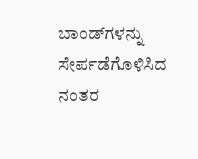ಬಾಂಡ್‌ಗಳನ್ನು ಸೇರ್ಪಡೆಗೊಳಿಸಿದ ನಂತರ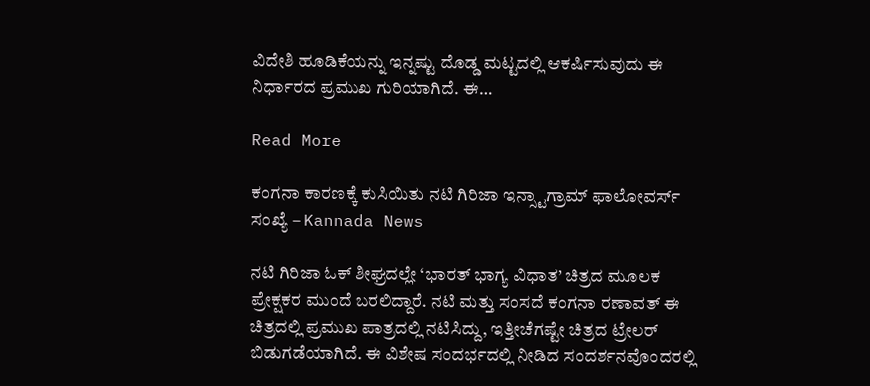ವಿದೇಶಿ ಹೂಡಿಕೆಯನ್ನು ಇನ್ನಷ್ಟು ದೊಡ್ಡ ಮಟ್ಟದಲ್ಲಿ ಆಕರ್ಷಿಸುವುದು ಈ ನಿರ್ಧಾರದ ಪ್ರಮುಖ ಗುರಿಯಾಗಿದೆ. ಈ…

Read More

ಕಂಗನಾ ಕಾರಣಕ್ಕೆ ಕುಸಿಯಿತು ನಟಿ ಗಿರಿಜಾ ಇನ್ಸ್ಟಾಗ್ರಾಮ್ ಫಾಲೋವರ್ಸ್ ಸಂಖ್ಯೆ – Kannada News

ನಟಿ ಗಿರಿಜಾ ಓಕ್ ಶೀಘ್ರದಲ್ಲೇ ‘ಭಾರತ್ ಭಾಗ್ಯ ವಿಧಾತ’ ಚಿತ್ರದ ಮೂಲಕ ಪ್ರೇಕ್ಷಕರ ಮುಂದೆ ಬರಲಿದ್ದಾರೆ. ನಟಿ ಮತ್ತು ಸಂಸದೆ ಕಂಗನಾ ರಣಾವತ್ ಈ ಚಿತ್ರದಲ್ಲಿ ಪ್ರಮುಖ ಪಾತ್ರದಲ್ಲಿ ನಟಿಸಿದ್ದು, ಇತ್ತೀಚೆಗಷ್ಟೇ ಚಿತ್ರದ ಟ್ರೇಲರ್ ಬಿಡುಗಡೆಯಾಗಿದೆ. ಈ ವಿಶೇಷ ಸಂದರ್ಭದಲ್ಲಿ ನೀಡಿದ ಸಂದರ್ಶನವೊಂದರಲ್ಲಿ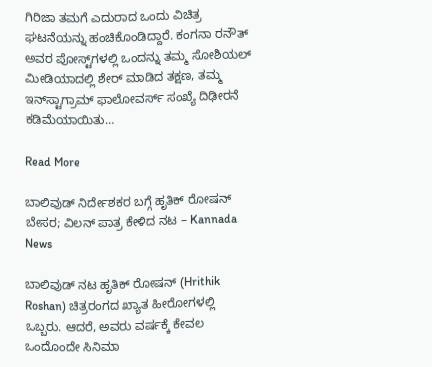ಗಿರಿಜಾ ತಮಗೆ ಎದುರಾದ ಒಂದು ವಿಚಿತ್ರ ಘಟನೆಯನ್ನು ಹಂಚಿಕೊಂಡಿದ್ದಾರೆ. ಕಂಗನಾ ರನೌತ್ ಅವರ ಪೋಸ್ಟ್‌ಗಳಲ್ಲಿ ಒಂದನ್ನು ತಮ್ಮ ಸೋಶಿಯಲ್ ಮೀಡಿಯಾದಲ್ಲಿ ಶೇರ್ ಮಾಡಿದ ತಕ್ಷಣ, ತಮ್ಮ ಇನ್‌ಸ್ಟಾಗ್ರಾಮ್ ಫಾಲೋವರ್ಸ್ ಸಂಖ್ಯೆ ದಿಢೀರನೆ ಕಡಿಮೆಯಾಯಿತು…

Read More

ಬಾಲಿವುಡ್ ನಿರ್ದೇಶಕರ ಬಗ್ಗೆ ಹೃತಿಕ್ ರೋಷನ್ ಬೇಸರ; ವಿಲನ್ ಪಾತ್ರ ಕೇಳಿದ ನಟ – Kannada News

ಬಾಲಿವುಡ್‌ ನಟ ಹೃತಿಕ್ ರೋಷನ್ (Hrithik Roshan) ಚಿತ್ರರಂಗದ ಖ್ಯಾತ ಹೀರೋಗಳಲ್ಲಿ ಒಬ್ಬರು. ಆದರೆ, ಅವರು ವರ್ಷಕ್ಕೆ ಕೇವಲ ಒಂದೊಂದೇ ಸಿನಿಮಾ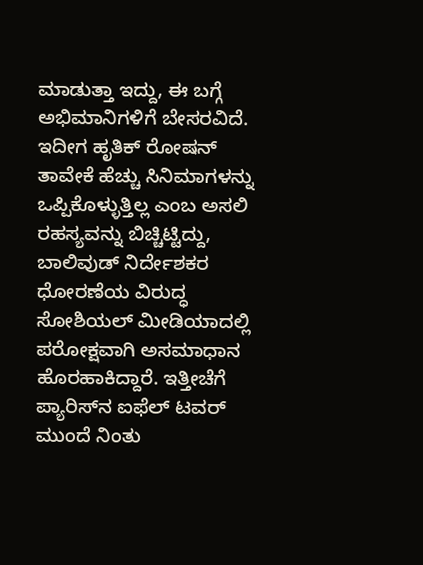ಮಾಡುತ್ತಾ ಇದ್ದು, ಈ ಬಗ್ಗೆ ಅಭಿಮಾನಿಗಳಿಗೆ ಬೇಸರವಿದೆ. ಇದೀಗ ಹೃತಿಕ್ ರೋಷನ್ ತಾವೇಕೆ ಹೆಚ್ಚು ಸಿನಿಮಾಗಳನ್ನು ಒಪ್ಪಿಕೊಳ್ಳುತ್ತಿಲ್ಲ ಎಂಬ ಅಸಲಿ ರಹಸ್ಯವನ್ನು ಬಿಚ್ಚಿಟ್ಟಿದ್ದು, ಬಾಲಿವುಡ್ ನಿರ್ದೇಶಕರ ಧೋರಣೆಯ ವಿರುದ್ಧ ಸೋಶಿಯಲ್ ಮೀಡಿಯಾದಲ್ಲಿ ಪರೋಕ್ಷವಾಗಿ ಅಸಮಾಧಾನ ಹೊರಹಾಕಿದ್ದಾರೆ. ಇತ್ತೀಚೆಗೆ ಪ್ಯಾರಿಸ್‌ನ ಐಫೆಲ್ ಟವರ್ ಮುಂದೆ ನಿಂತು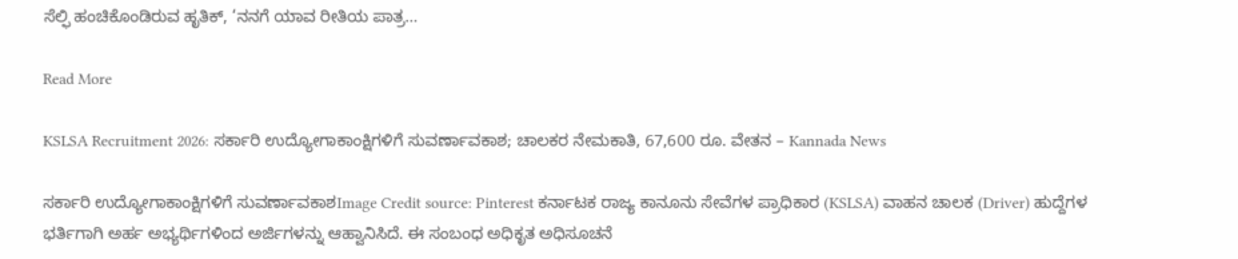ಸೆಲ್ಫಿ ಹಂಚಿಕೊಂಡಿರುವ ಹೃತಿಕ್, ‘ನನಗೆ ಯಾವ ರೀತಿಯ ಪಾತ್ರ…

Read More

KSLSA Recruitment 2026: ಸರ್ಕಾರಿ ಉದ್ಯೋಗಾಕಾಂಕ್ಷಿಗಳಿಗೆ ಸುವರ್ಣಾವಕಾಶ; ಚಾಲಕರ ನೇಮಕಾತಿ, 67,600 ರೂ. ವೇತನ – Kannada News

ಸರ್ಕಾರಿ ಉದ್ಯೋಗಾಕಾಂಕ್ಷಿಗಳಿಗೆ ಸುವರ್ಣಾವಕಾಶImage Credit source: Pinterest ಕರ್ನಾಟಕ ರಾಜ್ಯ ಕಾನೂನು ಸೇವೆಗಳ ಪ್ರಾಧಿಕಾರ (KSLSA) ವಾಹನ ಚಾಲಕ (Driver) ಹುದ್ದೆಗಳ ಭರ್ತಿಗಾಗಿ ಅರ್ಹ ಅಭ್ಯರ್ಥಿಗಳಿಂದ ಅರ್ಜಿಗಳನ್ನು ಆಹ್ವಾನಿಸಿದೆ. ಈ ಸಂಬಂಧ ಅಧಿಕೃತ ಅಧಿಸೂಚನೆ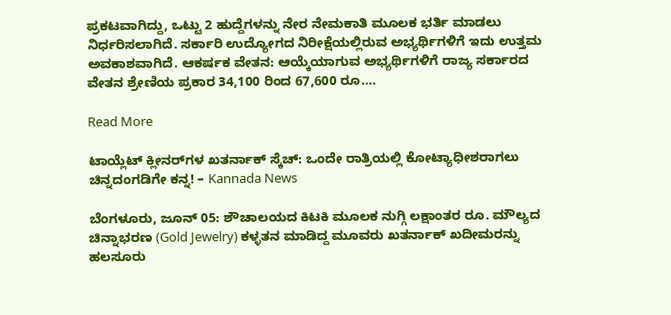ಪ್ರಕಟವಾಗಿದ್ದು, ಒಟ್ಟು 2 ಹುದ್ದೆಗಳನ್ನು ನೇರ ನೇಮಕಾತಿ ಮೂಲಕ ಭರ್ತಿ ಮಾಡಲು ನಿರ್ಧರಿಸಲಾಗಿದೆ. ಸರ್ಕಾರಿ ಉದ್ಯೋಗದ ನಿರೀಕ್ಷೆಯಲ್ಲಿರುವ ಅಭ್ಯರ್ಥಿಗಳಿಗೆ ಇದು ಉತ್ತಮ ಅವಕಾಶವಾಗಿದೆ. ಆಕರ್ಷಕ ವೇತನ: ಆಯ್ಕೆಯಾಗುವ ಅಭ್ಯರ್ಥಿಗಳಿಗೆ ರಾಜ್ಯ ಸರ್ಕಾರದ ವೇತನ ಶ್ರೇಣಿಯ ಪ್ರಕಾರ 34,100 ರಿಂದ 67,600 ರೂ….

Read More

ಟಾಯ್ಲೆಟ್ ಕ್ಲೀನರ್‌ಗಳ ಖತರ್ನಾಕ್ ಸ್ಕೆಚ್: ಒಂದೇ ರಾತ್ರಿಯಲ್ಲಿ ಕೋಟ್ಯಾಧೀಶರಾಗಲು ಚಿನ್ನದಂಗಡಿಗೇ ಕನ್ನ! – Kannada News

ಬೆಂಗಳೂರು, ಜೂನ್ 05: ಶೌಚಾಲಯದ ಕಿಟಕಿ ಮೂಲಕ ನುಗ್ಗಿ ಲಕ್ಷಾಂತರ ರೂ. ಮೌಲ್ಯದ ಚಿನ್ನಾಭರಣ (Gold Jewelry) ಕಳ್ಳತನ ಮಾಡಿದ್ದ ಮೂವರು ಖತರ್ನಾಕ್ ಖದೀಮರನ್ನು ಹಲಸೂರು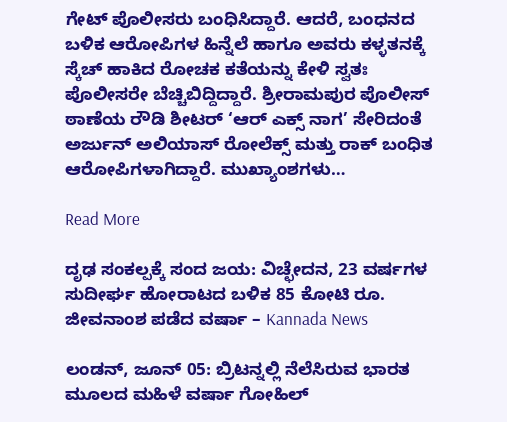ಗೇಟ್ ಪೊಲೀಸರು ಬಂಧಿಸಿದ್ದಾರೆ. ಆದರೆ, ಬಂಧನದ ಬಳಿಕ ಆರೋಪಿಗಳ ಹಿನ್ನೆಲೆ ಹಾಗೂ ಅವರು ಕಳ್ಳತನಕ್ಕೆ ಸ್ಕೆಚ್ ಹಾಕಿದ ರೋಚಕ ಕತೆಯನ್ನು ಕೇಳಿ ಸ್ವತಃ ಪೊಲೀಸರೇ ಬೆಚ್ಚಿಬಿದ್ದಿದ್ದಾರೆ. ಶ್ರೀರಾಮಪುರ ಪೊಲೀಸ್ ಠಾಣೆಯ ರೌಡಿ ಶೀಟರ್ ‘ಆರ್ ಎಕ್ಸ್ ನಾಗ’ ಸೇರಿದಂತೆ ಅರ್ಜುನ್ ಅಲಿಯಾಸ್ ರೋಲೆಕ್ಸ್ ಮತ್ತು ರಾಕ್ ಬಂಧಿತ ಆರೋಪಿಗಳಾಗಿದ್ದಾರೆ. ಮುಖ್ಯಾಂಶಗಳು…

Read More

ದೃಢ ಸಂಕಲ್ಪಕ್ಕೆ ಸಂದ ಜಯ: ವಿಚ್ಛೇದನ, 23 ವರ್ಷಗಳ ಸುದೀರ್ಘ ಹೋರಾಟದ ಬಳಿಕ 85 ಕೋಟಿ ರೂ. ಜೀವನಾಂಶ ಪಡೆದ ವರ್ಷಾ – Kannada News

ಲಂಡನ್, ಜೂನ್ 05: ಬ್ರಿಟನ್ನಲ್ಲಿ ನೆಲೆಸಿರುವ ಭಾರತ ಮೂಲದ ಮಹಿಳೆ ವರ್ಷಾ ಗೋಹಿಲ್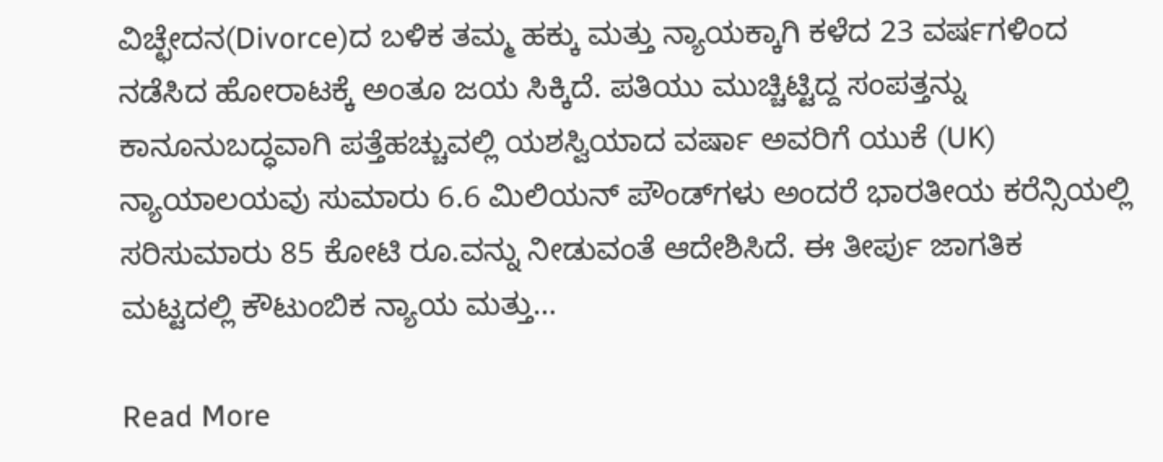ವಿಚ್ಛೇದನ(Divorce)ದ ಬಳಿಕ ತಮ್ಮ ಹಕ್ಕು ಮತ್ತು ನ್ಯಾಯಕ್ಕಾಗಿ ಕಳೆದ 23 ವರ್ಷಗಳಿಂದ ನಡೆಸಿದ ಹೋರಾಟಕ್ಕೆ ಅಂತೂ ಜಯ ಸಿಕ್ಕಿದೆ. ಪತಿಯು ಮುಚ್ಚಿಟ್ಟಿದ್ದ ಸಂಪತ್ತನ್ನು ಕಾನೂನುಬದ್ಧವಾಗಿ ಪತ್ತೆಹಚ್ಚುವಲ್ಲಿ ಯಶಸ್ವಿಯಾದ ವರ್ಷಾ ಅವರಿಗೆ ಯುಕೆ (UK) ನ್ಯಾಯಾಲಯವು ಸುಮಾರು 6.6 ಮಿಲಿಯನ್ ಪೌಂಡ್‌ಗಳು ಅಂದರೆ ಭಾರತೀಯ ಕರೆನ್ಸಿಯಲ್ಲಿ ಸರಿಸುಮಾರು 85 ಕೋಟಿ ರೂ.ವನ್ನು ನೀಡುವಂತೆ ಆದೇಶಿಸಿದೆ. ಈ ತೀರ್ಪು ಜಾಗತಿಕ ಮಟ್ಟದಲ್ಲಿ ಕೌಟುಂಬಿಕ ನ್ಯಾಯ ಮತ್ತು…

Read More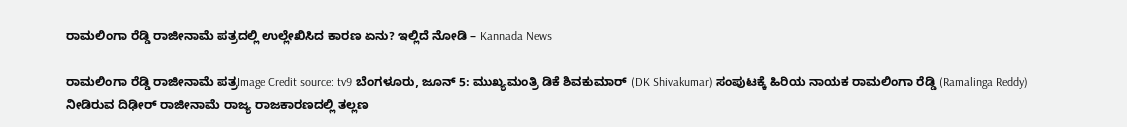ರಾಮಲಿಂಗಾ ರೆಡ್ಡಿ ರಾಜೀನಾಮೆ ಪತ್ರದಲ್ಲಿ ಉಲ್ಲೇಖಿಸಿದ ಕಾರಣ ಏನು? ಇಲ್ಲಿದೆ ನೋಡಿ – Kannada News

ರಾಮಲಿಂಗಾ ರೆಡ್ಡಿ ರಾಜೀನಾಮೆ ಪತ್ರImage Credit source: tv9 ಬೆಂಗಳೂರು, ಜೂನ್ 5: ಮುಖ್ಯಮಂತ್ರಿ ಡಿಕೆ ಶಿವಕುಮಾರ್ (DK Shivakumar) ಸಂಪುಟಕ್ಕೆ ಹಿರಿಯ ನಾಯಕ ರಾಮಲಿಂಗಾ ರೆಡ್ಡಿ (Ramalinga Reddy) ನೀಡಿರುವ ದಿಢೀರ್ ರಾಜೀನಾಮೆ ರಾಜ್ಯ ರಾಜಕಾರಣದಲ್ಲಿ ತಲ್ಲಣ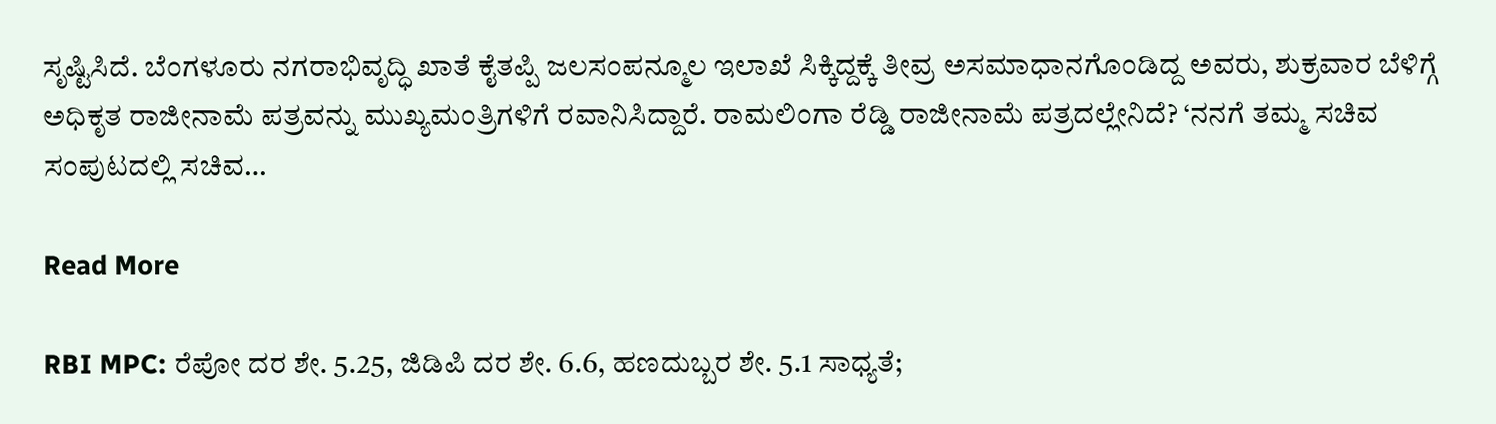ಸೃಷ್ಟಿಸಿದೆ. ಬೆಂಗಳೂರು ನಗರಾಭಿವೃದ್ಧಿ ಖಾತೆ ಕೈತಪ್ಪಿ ಜಲಸಂಪನ್ಮೂಲ ಇಲಾಖೆ ಸಿಕ್ಕಿದ್ದಕ್ಕೆ ತೀವ್ರ ಅಸಮಾಧಾನಗೊಂಡಿದ್ದ ಅವರು, ಶುಕ್ರವಾರ ಬೆಳಿಗ್ಗೆ ಅಧಿಕೃತ ರಾಜೀನಾಮೆ ಪತ್ರವನ್ನು ಮುಖ್ಯಮಂತ್ರಿಗಳಿಗೆ ರವಾನಿಸಿದ್ದಾರೆ. ರಾಮಲಿಂಗಾ ರೆಡ್ಡಿ ರಾಜೀನಾಮೆ ಪತ್ರದಲ್ಲೇನಿದೆ? ‘ನನಗೆ ತಮ್ಮ ಸಚಿವ ಸಂಪುಟದಲ್ಲಿ ಸಚಿವ…

Read More

RBI MPC: ರೆಪೋ ದರ ಶೇ. 5.25, ಜಿಡಿಪಿ ದರ ಶೇ. 6.6, ಹಣದುಬ್ಬರ ಶೇ. 5.1 ಸಾಧ್ಯತೆ;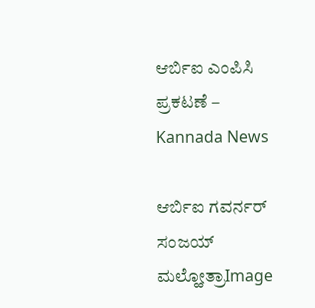ಆರ್ಬಿಐ ಎಂಪಿಸಿ ಪ್ರಕಟಣೆ – Kannada News

ಆರ್ಬಿಐ ಗವರ್ನರ್ ಸಂಜಯ್ ಮಲ್ಹೋತ್ರಾImage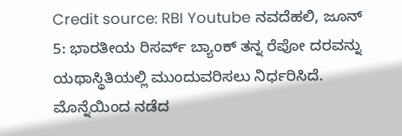Credit source: RBI Youtube ನವದೆಹಲಿ, ಜೂನ್ 5: ಭಾರತೀಯ ರಿಸರ್ವ್ ಬ್ಯಾಂಕ್ ತನ್ನ ರೆಪೋ ದರವನ್ನು ಯಥಾಸ್ಥಿತಿಯಲ್ಲಿ ಮುಂದುವರಿಸಲು ನಿರ್ಧರಿಸಿದೆ. ಮೊನ್ನೆಯಿಂದ ನಡೆದ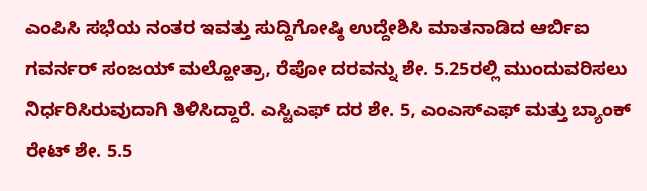ಎಂಪಿಸಿ ಸಭೆಯ ನಂತರ ಇವತ್ತು ಸುದ್ದಿಗೋಷ್ಠಿ ಉದ್ದೇಶಿಸಿ ಮಾತನಾಡಿದ ಆರ್ಬಿಐ ಗವರ್ನರ್ ಸಂಜಯ್ ಮಲ್ಹೋತ್ರಾ, ರೆಪೋ ದರವನ್ನು ಶೇ. 5.25ರಲ್ಲಿ ಮುಂದುವರಿಸಲು ನಿರ್ಧರಿಸಿರುವುದಾಗಿ ತಿಳಿಸಿದ್ದಾರೆ. ಎಸ್ಟಿಎಫ್ ದರ ಶೇ. 5, ಎಂಎಸ್ಎಫ್ ಮತ್ತು ಬ್ಯಾಂಕ್ ರೇಟ್ ಶೇ. 5.5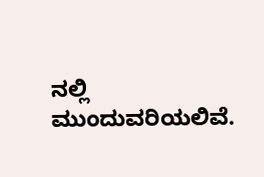ನಲ್ಲಿ ಮುಂದುವರಿಯಲಿವೆ.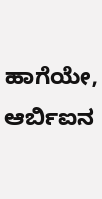ಹಾಗೆಯೇ, ಆರ್ಬಿಐನ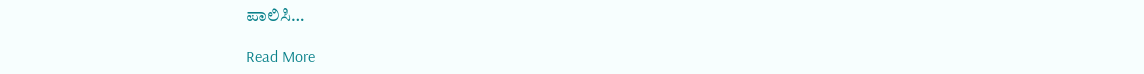ಪಾಲಿಸಿ…

Read More